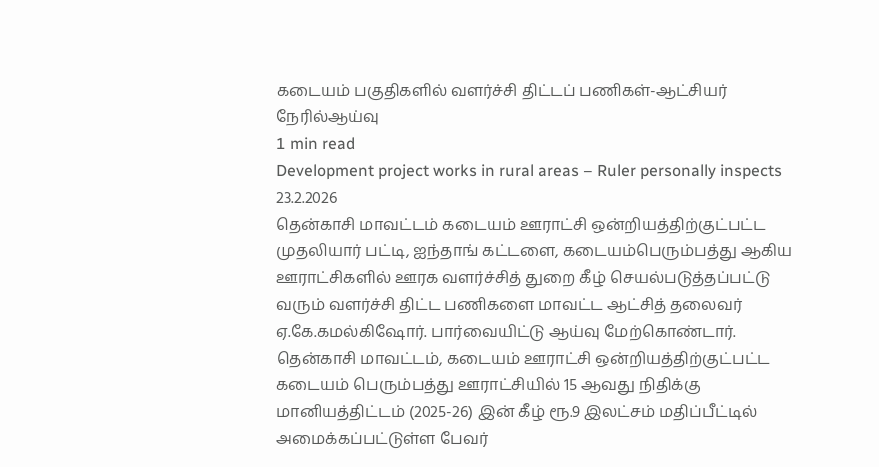கடையம் பகுதிகளில் வளர்ச்சி திட்டப் பணிகள்-ஆட்சியர் நேரில்ஆய்வு
1 min read
Development project works in rural areas – Ruler personally inspects
23.2.2026
தென்காசி மாவட்டம் கடையம் ஊராட்சி ஒன்றியத்திற்குட்பட்ட முதலியார் பட்டி, ஐந்தாங் கட்டளை, கடையம்பெரும்பத்து ஆகிய ஊராட்சிகளில் ஊரக வளர்ச்சித் துறை கீழ் செயல்படுத்தப்பட்டு வரும் வளர்ச்சி திட்ட பணிகளை மாவட்ட ஆட்சித் தலைவர் ஏ.கே.கமல்கிஷோர். பார்வையிட்டு ஆய்வு மேற்கொண்டார்.
தென்காசி மாவட்டம், கடையம் ஊராட்சி ஒன்றியத்திற்குட்பட்ட கடையம் பெரும்பத்து ஊராட்சியில் 15 ஆவது நிதிக்கு மானியத்திட்டம் (2025-26) இன் கீழ் ரூ.9 இலட்சம் மதிப்பீட்டில் அமைக்கப்பட்டுள்ள பேவர்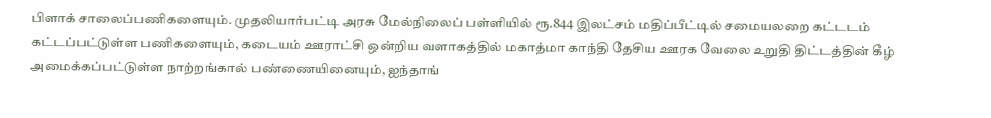பிளாக் சாலைப்பணிகளையும். முதலியார்பட்டி அரசு மேல்நிலைப் பள்ளியில் ரூ.844 இலட்சம் மதிப்பீட்டில் சமையலறை கட்டடம் கட்டப்பட்டுள்ள பணிகளையும், கடையம் ஊராட்சி ஒன்றிய வளாகத்தில் மகாத்மா காந்தி தேசிய ஊரக வேலை உறுதி திட்டத்தின் கீழ் அமைக்கப்பட்டுள்ள நாற்றங்கால் பண்ணையினையும், ஐந்தாங்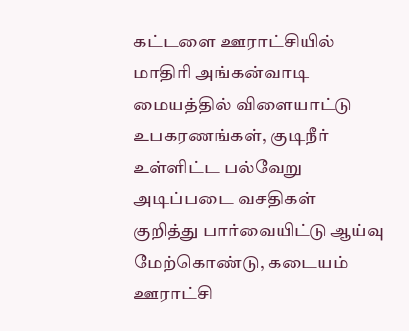கட்டளை ஊராட்சியில் மாதிரி அங்கன்வாடி மையத்தில் விளையாட்டு உபகரணங்கள், குடிநீர் உள்ளிட்ட பல்வேறு அடிப்படை வசதிகள் குறித்து பார்வையிட்டு ஆய்வு மேற்கொண்டு, கடையம் ஊராட்சி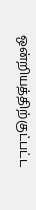ஒன்றியத்திற்குட்பட்ட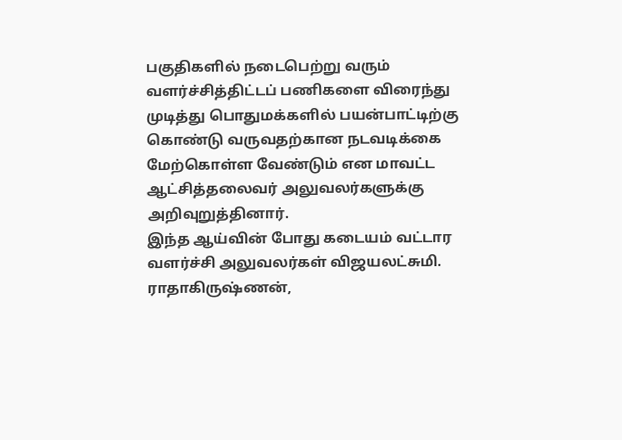பகுதிகளில் நடைபெற்று வரும் வளர்ச்சித்திட்டப் பணிகளை விரைந்து முடித்து பொதுமக்களில் பயன்பாட்டிற்கு கொண்டு வருவதற்கான நடவடிக்கை மேற்கொள்ள வேண்டும் என மாவட்ட ஆட்சித்தலைவர் அலுவலர்களுக்கு அறிவுறுத்தினார்.
இந்த ஆய்வின் போது கடையம் வட்டார வளர்ச்சி அலுவலர்கள் விஜயலட்சுமி. ராதாகிருஷ்ணன்,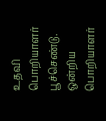உதவி பொறியாளர் பூச்செண்டு. ஒன்றிய பொறியாளர்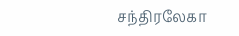சந்திரலேகா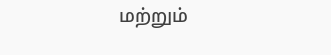மற்றும்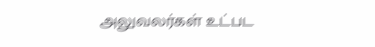அலுவலர்கள் உட்பட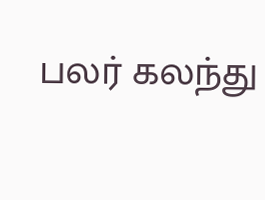பலர் கலந்து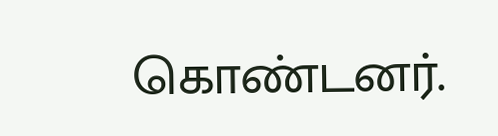கொண்டனர்.